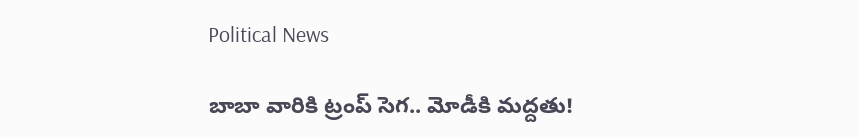Political News

బాబా వారికి ట్రంప్ సెగ‌.. మోడీకి మ‌ద్ద‌తు!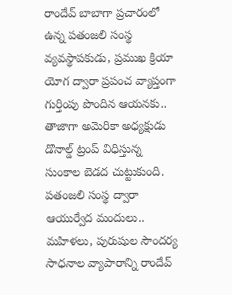రాందేవ్ బాబాగా ప్ర‌చారంలో ఉన్న ప‌తంజ‌లి సంస్థ వ్య‌వ‌స్థాప‌కుడు, ప్ర‌ముఖ క్రియా యోగ ద్వారా ప్ర‌పంచ వ్యాప్తంగా గుర్తింపు పొందిన ఆయ‌న‌కు.. తాజాగా అమెరికా అధ్య‌క్షుడు డొనాల్డ్ ట్రంప్ విధిస్తున్న సుంకాల బెడ‌ద చుట్టుకుంది. పతంజ‌లి సంస్థ ద్వారా ఆయుర్వేద మందులు.. మ‌హిళ‌లు, పురుషుల సౌంద‌ర్య సాధ‌నాల వ్యాపారాన్ని రాందేవ్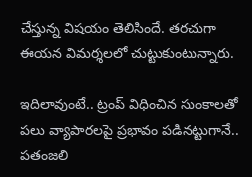చేస్తున్న విష‌యం తెలిసిందే. త‌ర‌చుగా ఈయ‌న విమ‌ర్శ‌లలో చుట్టుకుంటున్నారు.

ఇదిలావుంటే.. ట్రంప్ విధించిన సుంకాల‌తో ప‌లు వ్యాపార‌ల‌పై ప్ర‌భావం ప‌డిన‌ట్టుగానే.. పతంజ‌లి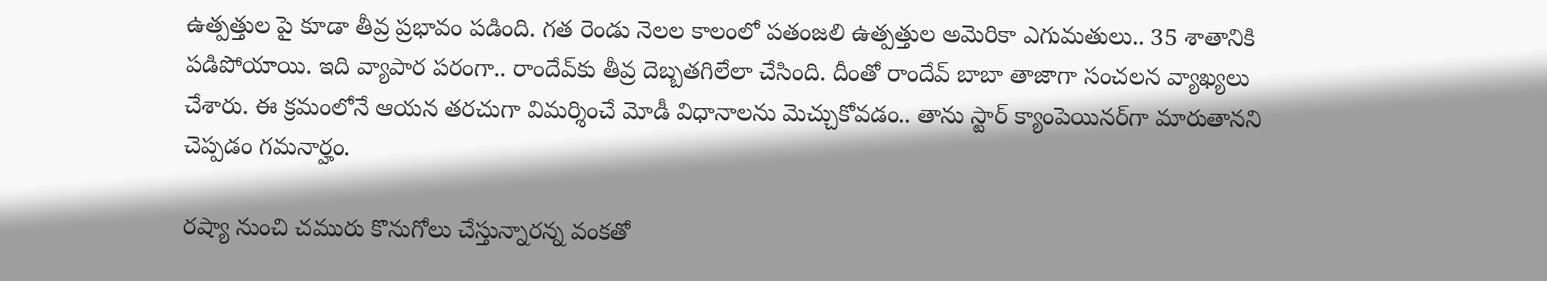ఉత్ప‌త్తుల పై కూడా తీవ్ర ప్ర‌భావం ప‌డింది. గ‌త రెండు నెల‌ల కాలంలో ప‌తంజ‌లి ఉత్ప‌త్తుల అమెరికా ఎగుమ‌తులు.. 35 శాతానికి ప‌డిపోయాయి. ఇది వ్యాపార ప‌రంగా.. రాందేవ్‌కు తీవ్ర దెబ్బ‌తగిలేలా చేసింది. దీంతో రాందేవ్ బాబా తాజాగా సంచ‌ల‌న వ్యాఖ్య‌లు చేశారు. ఈ క్ర‌మంలోనే ఆయ‌న త‌ర‌చుగా విమ‌ర్శించే మోడీ విధానాల‌ను మెచ్చుకోవ‌డం.. తాను స్టార్ క్యాంపెయిన‌ర్‌గా మారుతాన‌ని చెప్ప‌డం గ‌మ‌నార్హం.

ర‌ష్యా నుంచి చ‌మురు కొనుగోలు చేస్తున్నార‌న్న వంక‌తో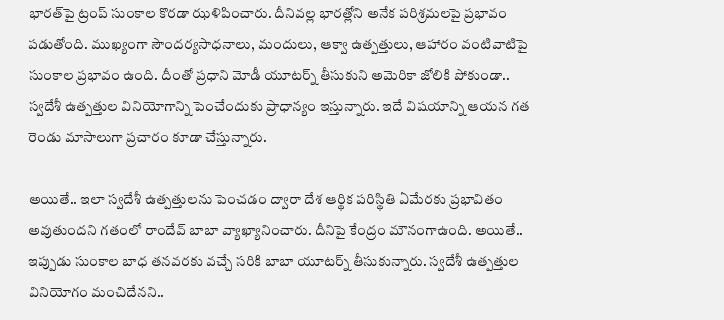భార‌త్‌పై ట్రంప్ సుంకాల కొర‌డా ఝ‌ళిపించారు. దీనివల్ల భార‌త్లోని అనేక ప‌రిశ్ర‌మ‌ల‌పై ప్ర‌భావం ప‌డుతోంది. ముఖ్యంగా సౌంద‌ర్య‌సాధ‌నాలు, మందులు, ఆక్వా ఉత్ప‌త్తులు, ఆహారం వంటివాటిపై సుంకాల ప్ర‌భావం ఉంది. దీంతో ప్ర‌ధాని మోడీ యూట‌ర్న్ తీసుకుని అమెరికా జోలికి పోకుండా.. స్వ‌దేశీ ఉత్ప‌త్తుల వినియోగాన్ని పెంచేందుకు ప్రాధాన్యం ఇస్తున్నారు. ఇదే విష‌యాన్ని ఆయ‌న గ‌త రెండు మాసాలుగా ప్ర‌చారం కూడా చేస్తున్నారు.

అయితే.. ఇలా స్వ‌దేశీ ఉత్ప‌త్తుల‌ను పెంచ‌డం ద్వారా దేశ ఆర్థిక ప‌రిస్థితి ఏమేర‌కు ప్ర‌భావితం అవుతుంద‌ని గ‌తంలో రాందేవ్ బాబా వ్యాఖ్యానించారు. దీనిపై కేంద్రం మౌనంగాఉంది. అయితే.. ఇప్పుడు సుంకాల‌ బాధ త‌న‌వ‌ర‌కు వ‌చ్చే స‌రికి బాబా యూట‌ర్న్ తీసుకున్నారు. స్వ‌దేశీ ఉత్ప‌త్తుల వినియోగం మంచిదేన‌ని..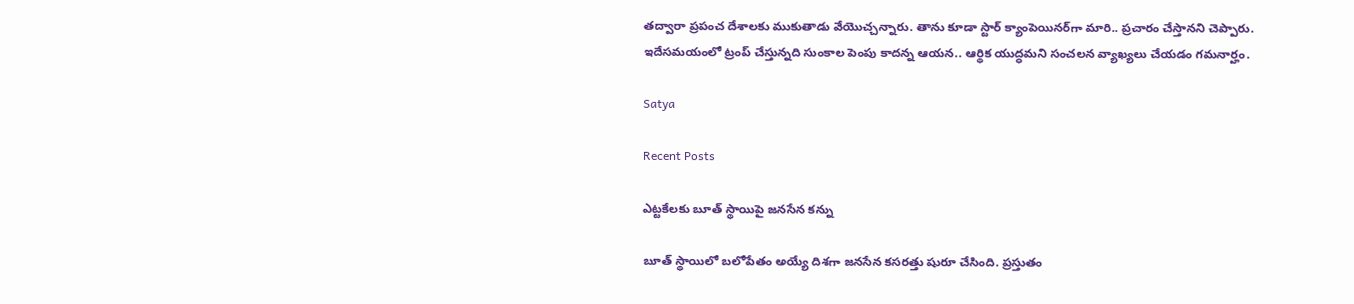త‌ద్వారా ప్ర‌పంచ దేశాలకు ముకుతాడు వేయొచ్చన్నారు. తాను కూడా స్టార్ క్యాంపెయిన‌ర్‌గా మారి.. ప్ర‌చారం చేస్తాన‌ని చెప్పారు. ఇదేస‌మ‌యంలో ట్రంప్ చేస్తున్న‌ది సుంకాల పెంపు కాద‌న్న ఆయ‌న‌.. ఆర్థిక యుద్ధ‌మ‌ని సంచ‌ల‌న వ్యాఖ్యలు చేయ‌డం గ‌మ‌నార్హం.

Satya

Recent Posts

ఎట్టకేలకు బూత్ స్థాయిపై జనసేన కన్ను

బూత్ స్థాయిలో బ‌లోపేతం అయ్యే దిశ‌గా జ‌న‌సేన క‌స‌ర‌త్తు షురూ చేసింది. ప్ర‌స్తుతం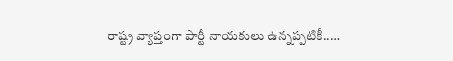రాష్ట్ర వ్యాప్తంగా పార్టీ నాయ‌కులు ఉన్న‌ప్ప‌టికీ..…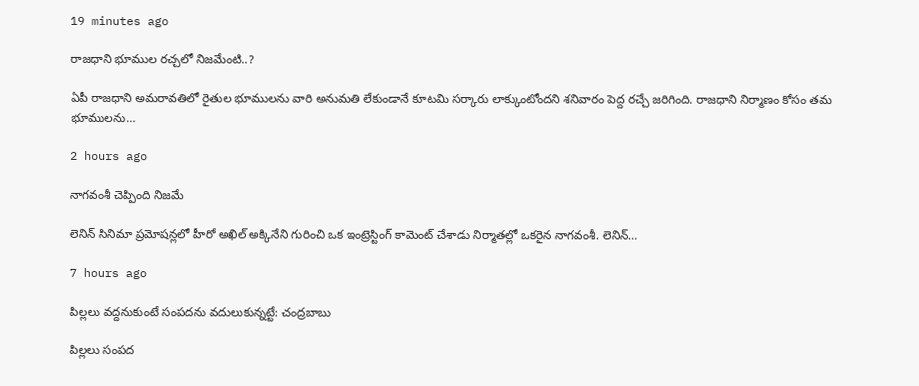19 minutes ago

రాజధాని భూముల రచ్చలో నిజమేంటి..?

ఏపీ రాజధాని అమరావతిలో రైతుల భూములను వారి అనుమతి లేకుండానే కూటమి సర్కారు లాక్కుంటోందని శనివారం పెద్ద రచ్చే జరిగింది. రాజధాని నిర్మాణం కోసం తమ భూములను…

2 hours ago

నాగ‌వంశీ చెప్పింది నిజమే

లెనిన్ సినిమా ప్ర‌మోష‌న్ల‌లో హీరో అఖిల్ అక్కినేని గురించి ఒక ఇంట్రెస్టింగ్ కామెంట్ చేశాడు నిర్మాత‌ల్లో ఒక‌రైన నాగ‌వంశీ. లెనిన్…

7 hours ago

పిల్లలు వద్దనుకుంటే సంపదను వదులుకున్నట్టే: చంద్రబాబు

పిల్లలు సంప‌ద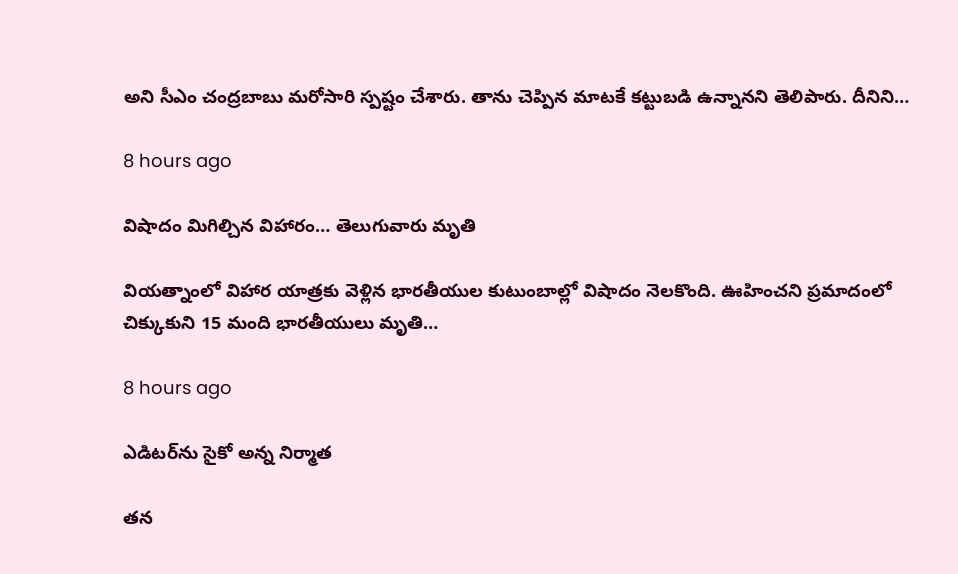అని సీఎం చంద్ర‌బాబు మ‌రోసారి స్ప‌ష్టం చేశారు. తాను చెప్పిన మాటకే క‌ట్టుబ‌డి ఉన్నాన‌ని తెలిపారు. దీనిని…

8 hours ago

విషాదం మిగిల్చిన విహారం… తెలుగువారు మృతి

వియ‌త్నాంలో విహార యాత్ర‌కు వెళ్లిన భార‌తీయుల కుటుంబాల్లో విషాదం నెల‌కొంది. ఊహించ‌ని ప్ర‌మాదంలో చిక్కుకుని 15 మంది భార‌తీయులు మృతి…

8 hours ago

ఎడిట‌ర్‌ను సైకో అన్న నిర్మాత‌

త‌న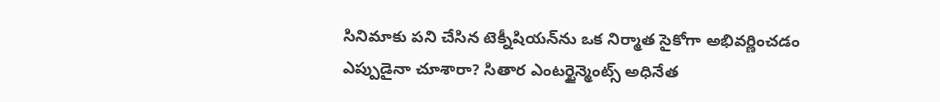సినిమాకు ప‌ని చేసిన టెక్నీషియ‌న్‌ను ఒక నిర్మాత సైకోగా అభివ‌ర్ణించ‌డం ఎప్పుడైనా చూశారా? సితార ఎంట‌ర్టైన్మెంట్స్ అధినేత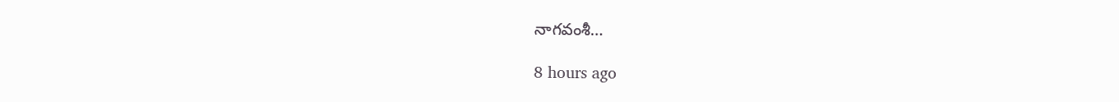నాగ‌వంశీ…

8 hours ago